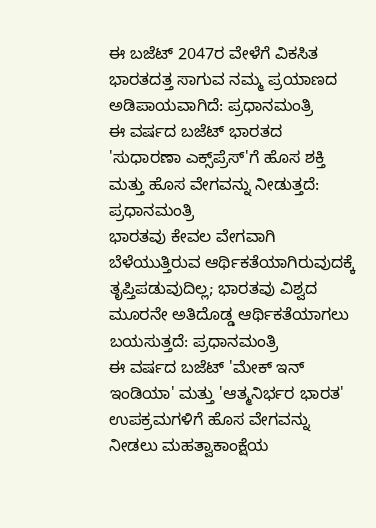ಈ ಬಜೆಟ್ 2047ರ ವೇಳೆಗೆ ವಿಕಸಿತ ಭಾರತದತ್ತ ಸಾಗುವ ನಮ್ಮ ಪ್ರಯಾಣದ ಅಡಿಪಾಯವಾಗಿದೆ: ಪ್ರಧಾನಮಂತ್ರಿ
ಈ ವರ್ಷದ ಬಜೆಟ್ ಭಾರತದ 'ಸುಧಾರಣಾ ಎಕ್ಸ್‌ಪ್ರೆಸ್‌'ಗೆ ಹೊಸ ಶಕ್ತಿ ಮತ್ತು ಹೊಸ ವೇಗವನ್ನು ನೀಡುತ್ತದೆ: ಪ್ರಧಾನಮಂತ್ರಿ
ಭಾರತವು ಕೇವಲ ವೇಗವಾಗಿ ಬೆಳೆಯುತ್ತಿರುವ ಆರ್ಥಿಕತೆಯಾಗಿರುವುದಕ್ಕೆ ತೃಪ್ತಿಪಡುವುದಿಲ್ಲ; ಭಾರತವು ವಿಶ್ವದ ಮೂರನೇ ಅತಿದೊಡ್ಡ ಆರ್ಥಿಕತೆಯಾಗಲು ಬಯಸುತ್ತದೆ: ಪ್ರಧಾನಮಂತ್ರಿ
ಈ ವರ್ಷದ ಬಜೆಟ್ 'ಮೇಕ್ ಇನ್ ಇಂಡಿಯಾ' ಮತ್ತು 'ಆತ್ಮನಿರ್ಭರ ಭಾರತ' ಉಪಕ್ರಮಗಳಿಗೆ ಹೊಸ ವೇಗವನ್ನು ನೀಡಲು ಮಹತ್ವಾಕಾಂಕ್ಷೆಯ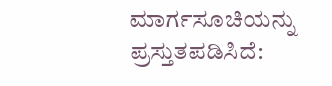ಮಾರ್ಗಸೂಚಿಯನ್ನು ಪ್ರಸ್ತುತಪಡಿಸಿದೆ: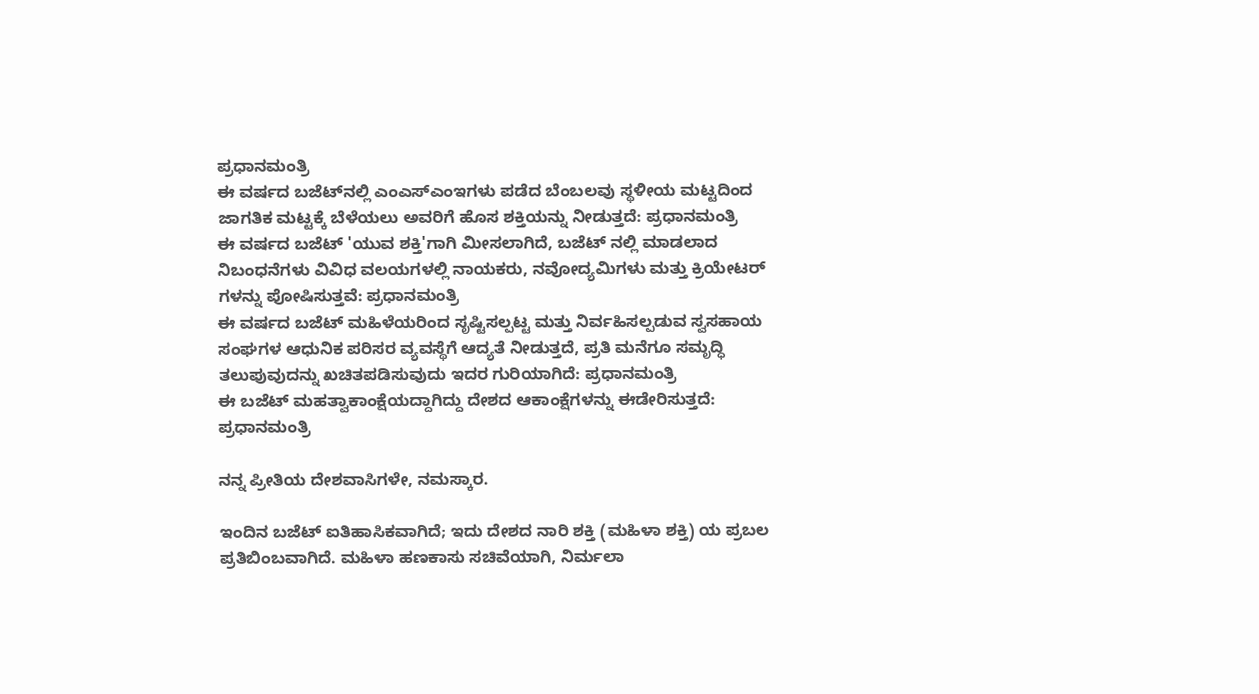ಪ್ರಧಾನಮಂತ್ರಿ
ಈ ವರ್ಷದ ಬಜೆಟ್‌ನಲ್ಲಿ ಎಂಎಸ್‌ಎಂಇಗಳು ಪಡೆದ ಬೆಂಬಲವು ಸ್ಥಳೀಯ ಮಟ್ಟದಿಂದ ಜಾಗತಿಕ ಮಟ್ಟಕ್ಕೆ ಬೆಳೆಯಲು ಅವರಿಗೆ ಹೊಸ ಶಕ್ತಿಯನ್ನು ನೀಡುತ್ತದೆ: ಪ್ರಧಾನಮಂತ್ರಿ
ಈ ವರ್ಷದ ಬಜೆಟ್ 'ಯುವ ಶಕ್ತಿ'ಗಾಗಿ ಮೀಸಲಾಗಿದೆ, ಬಜೆಟ್‌ ನಲ್ಲಿ ಮಾಡಲಾದ ನಿಬಂಧನೆಗಳು ವಿವಿಧ ವಲಯಗಳಲ್ಲಿ ನಾಯಕರು, ನವೋದ್ಯಮಿಗಳು ಮತ್ತು ಕ್ರಿಯೇಟರ್‌ ಗಳನ್ನು ಪೋಷಿಸುತ್ತವೆ: ಪ್ರಧಾನಮಂತ್ರಿ
ಈ ವರ್ಷದ ಬಜೆಟ್ ಮಹಿಳೆಯರಿಂದ ಸೃಷ್ಟಿಸಲ್ಪಟ್ಟ ಮತ್ತು ನಿರ್ವಹಿಸಲ್ಪಡುವ ಸ್ವಸಹಾಯ ಸಂಘಗಳ ಆಧುನಿಕ ಪರಿಸರ ವ್ಯವಸ್ಥೆಗೆ ಆದ್ಯತೆ ನೀಡುತ್ತದೆ, ಪ್ರತಿ ಮನೆಗೂ ಸಮೃದ್ಧಿ ತಲುಪುವುದನ್ನು ಖಚಿತಪಡಿಸುವುದು ಇದರ ಗುರಿಯಾಗಿದೆ: ಪ್ರಧಾನಮಂತ್ರಿ
ಈ ಬಜೆಟ್ ಮಹತ್ವಾಕಾಂಕ್ಷೆಯದ್ದಾಗಿದ್ದು ದೇಶದ ಆಕಾಂಕ್ಷೆಗಳನ್ನು ಈಡೇರಿಸುತ್ತದೆ: ಪ್ರಧಾನಮಂತ್ರಿ

ನನ್ನ ಪ್ರೀತಿಯ ದೇಶವಾಸಿಗಳೇ, ನಮಸ್ಕಾರ.

ಇಂದಿನ ಬಜೆಟ್ ಐತಿಹಾಸಿಕವಾಗಿದೆ; ಇದು ದೇಶದ ನಾರಿ ಶಕ್ತಿ (ಮಹಿಳಾ ಶಕ್ತಿ) ಯ ಪ್ರಬಲ ಪ್ರತಿಬಿಂಬವಾಗಿದೆ. ಮಹಿಳಾ ಹಣಕಾಸು ಸಚಿವೆಯಾಗಿ, ನಿರ್ಮಲಾ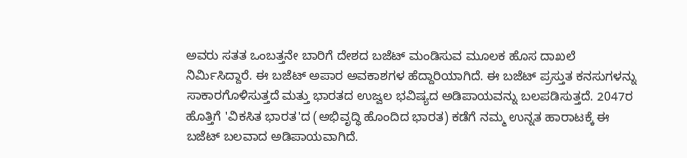ಅವರು ಸತತ ಒಂಬತ್ತನೇ ಬಾರಿಗೆ ದೇಶದ ಬಜೆಟ್ ಮಂಡಿಸುವ ಮೂಲಕ ಹೊಸ ದಾಖಲೆ ನಿರ್ಮಿಸಿದ್ದಾರೆ. ಈ ಬಜೆಟ್ ಅಪಾರ ಅವಕಾಶಗಳ ಹೆದ್ದಾರಿಯಾಗಿದೆ. ಈ ಬಜೆಟ್ ಪ್ರಸ್ತುತ ಕನಸುಗಳನ್ನು ಸಾಕಾರಗೊಳಿಸುತ್ತದೆ ಮತ್ತು ಭಾರತದ ಉಜ್ವಲ ಭವಿಷ್ಯದ ಅಡಿಪಾಯವನ್ನು ಬಲಪಡಿಸುತ್ತದೆ. 2047ರ ಹೊತ್ತಿಗೆ 'ವಿಕಸಿತ ಭಾರತ'ದ (ಅಭಿವೃದ್ಧಿ ಹೊಂದಿದ ಭಾರತ) ಕಡೆಗೆ ನಮ್ಮ ಉನ್ನತ ಹಾರಾಟಕ್ಕೆ ಈ ಬಜೆಟ್ ಬಲವಾದ ಅಡಿಪಾಯವಾಗಿದೆ.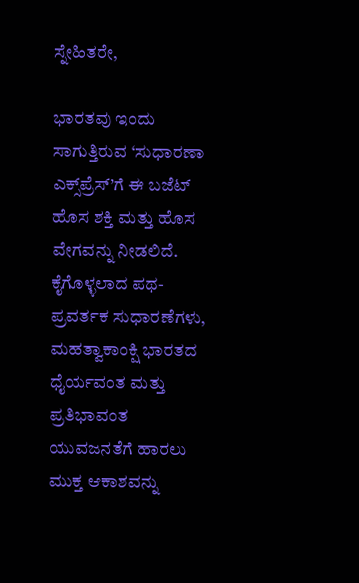ಸ್ನೇಹಿತರೇ,

ಭಾರತವು ಇಂದು ಸಾಗುತ್ತಿರುವ ‘ಸುಧಾರಣಾ ಎಕ್ಸ್‌ಪ್ರೆಸ್‌’ಗೆ ಈ ಬಜೆಟ್ ಹೊಸ ಶಕ್ತಿ ಮತ್ತು ಹೊಸ ವೇಗವನ್ನು ನೀಡಲಿದೆ. ಕೈಗೊಳ್ಳಲಾದ ಪಥ-ಪ್ರವರ್ತಕ ಸುಧಾರಣೆಗಳು, ಮಹತ್ವಾಕಾಂಕ್ಷಿ ಭಾರತದ ಧೈರ್ಯವಂತ ಮತ್ತು ಪ್ರತಿಭಾವಂತ ಯುವಜನತೆಗೆ ಹಾರಲು ಮುಕ್ತ ಆಕಾಶವನ್ನು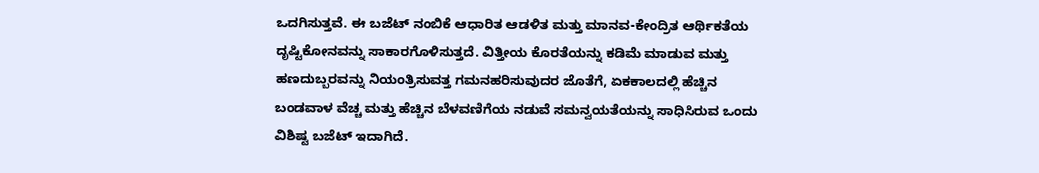ಒದಗಿಸುತ್ತವೆ. ಈ ಬಜೆಟ್ ನಂಬಿಕೆ ಆಧಾರಿತ ಆಡಳಿತ ಮತ್ತು ಮಾನವ-ಕೇಂದ್ರಿತ ಆರ್ಥಿಕತೆಯ ದೃಷ್ಟಿಕೋನವನ್ನು ಸಾಕಾರಗೊಳಿಸುತ್ತದೆ. ವಿತ್ತೀಯ ಕೊರತೆಯನ್ನು ಕಡಿಮೆ ಮಾಡುವ ಮತ್ತು ಹಣದುಬ್ಬರವನ್ನು ನಿಯಂತ್ರಿಸುವತ್ತ ಗಮನಹರಿಸುವುದರ ಜೊತೆಗೆ, ಏಕಕಾಲದಲ್ಲಿ ಹೆಚ್ಚಿನ ಬಂಡವಾಳ ವೆಚ್ಚ ಮತ್ತು ಹೆಚ್ಚಿನ ಬೆಳವಣಿಗೆಯ ನಡುವೆ ಸಮನ್ವಯತೆಯನ್ನು ಸಾಧಿಸಿರುವ ಒಂದು ವಿಶಿಷ್ಟ ಬಜೆಟ್ ಇದಾಗಿದೆ.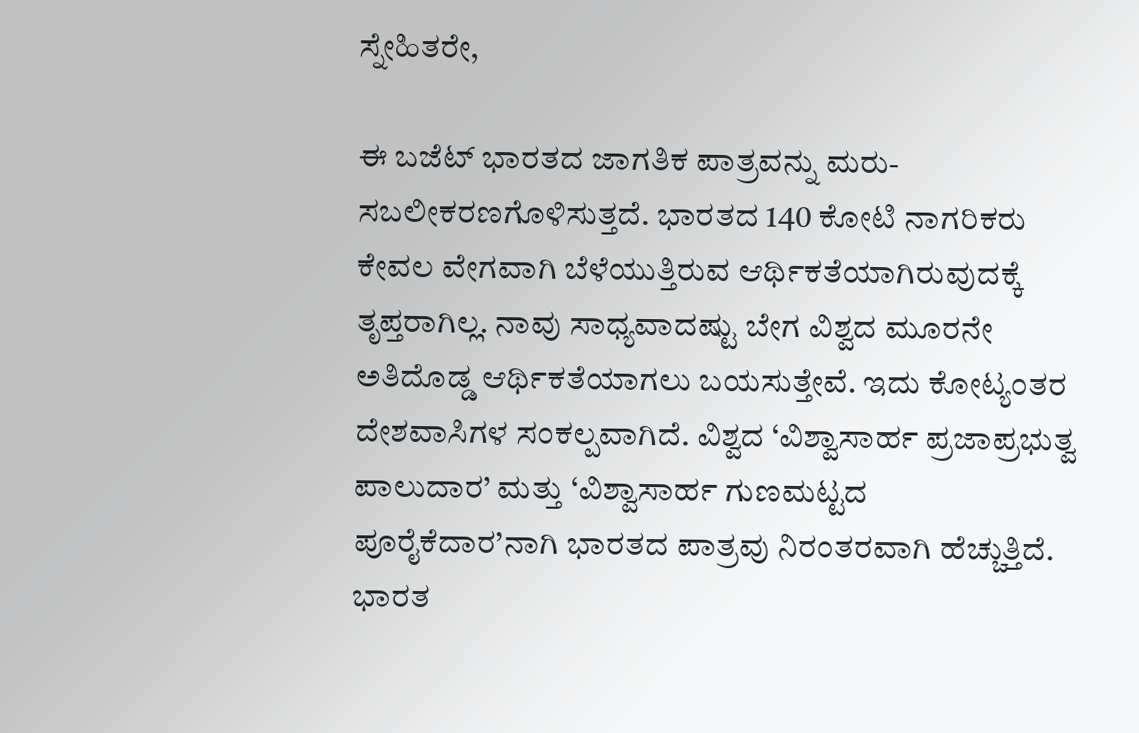ಸ್ನೇಹಿತರೇ,

ಈ ಬಜೆಟ್ ಭಾರತದ ಜಾಗತಿಕ ಪಾತ್ರವನ್ನು ಮರು-ಸಬಲೀಕರಣಗೊಳಿಸುತ್ತದೆ. ಭಾರತದ 140 ಕೋಟಿ ನಾಗರಿಕರು ಕೇವಲ ವೇಗವಾಗಿ ಬೆಳೆಯುತ್ತಿರುವ ಆರ್ಥಿಕತೆಯಾಗಿರುವುದಕ್ಕೆ ತೃಪ್ತರಾಗಿಲ್ಲ. ನಾವು ಸಾಧ್ಯವಾದಷ್ಟು ಬೇಗ ವಿಶ್ವದ ಮೂರನೇ ಅತಿದೊಡ್ಡ ಆರ್ಥಿಕತೆಯಾಗಲು ಬಯಸುತ್ತೇವೆ. ಇದು ಕೋಟ್ಯಂತರ ದೇಶವಾಸಿಗಳ ಸಂಕಲ್ಪವಾಗಿದೆ. ವಿಶ್ವದ ‘ವಿಶ್ವಾಸಾರ್ಹ ಪ್ರಜಾಪ್ರಭುತ್ವ ಪಾಲುದಾರ’ ಮತ್ತು ‘ವಿಶ್ವಾಸಾರ್ಹ ಗುಣಮಟ್ಟದ ಪೂರೈಕೆದಾರ’ನಾಗಿ ಭಾರತದ ಪಾತ್ರವು ನಿರಂತರವಾಗಿ ಹೆಚ್ಚುತ್ತಿದೆ.  ಭಾರತ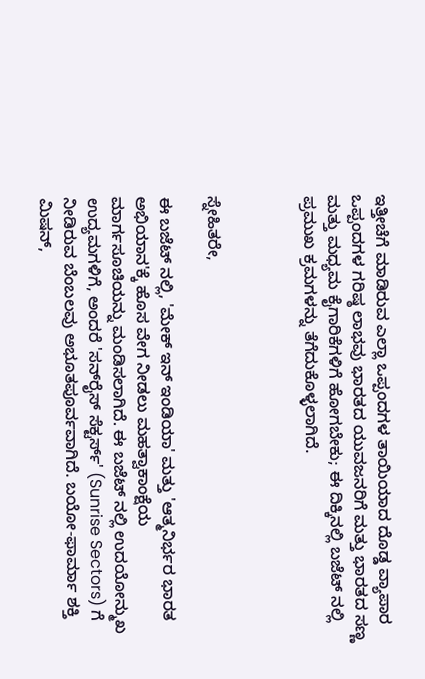ಇತ್ತೀಚೆಗೆ ಮಾಡಿರುವ ಎಲ್ಲಾ ಒಪ್ಪಂದಗಳ ತಾಯಿಯಾದ ದೊಡ್ಡ ವ್ಯಾಪಾರ ಒಪ್ಪಂದಗಳ ಗರಿಷ್ಠ ಲಾಭವು ಭಾರತದ ಯುವಜನರಿಗೆ ಮತ್ತು ಭಾರತದ ಸಣ್ಣ ಮತ್ತು ಮಧ್ಯಮ ಕೈಗಾರಿಕೆಗಳಿಗೆ ಹೋಗಬೇಕು; ಈ ದಿಕ್ಕಿನಲ್ಲಿ ಬಜೆಟ್‌ ನಲ್ಲಿ ಪ್ರಮುಖ ಕ್ರಮಗಳನ್ನು ತೆಗೆದುಕೊಳ್ಳಲಾಗಿದೆ.



ಸ್ನೇಹಿತರೇ,

ಈ ಬಜೆಟ್‌ ನಲ್ಲಿ, 'ಮೇಕ್ ಇನ್ ಇಂಡಿಯಾ' ಮತ್ತು 'ಆತ್ಮನಿರ್ಭರ ಭಾರತ ಅಭಿಯಾನ'ಕ್ಕೆ ಹೊಸ ವೇಗ ನೀಡಲು ಮಹತ್ವಾಕಾಂಕ್ಷೆಯ ಮಾರ್ಗಸೂಚಿಯನ್ನು ಮಂಡಿಸಲಾಗಿದೆ. ಈ ಬಜೆಟ್‌ ನಲ್ಲಿ ಉದಯೋನ್ಮುಖ ಉದ್ಯಮಗಳಿಗೆ, ಅಂದರೆ 'ಸನ್‌ರೈಸ್ ಸೆಕ್ಟರ್ಸ್‌' (Sunrise Sectors) ಗೆ ನೀಡಿರುವ ಬೆಂಬಲವು ಅಭೂತಪೂರ್ವವಾಗಿದೆ. ಬಯೋ-ಫಾರ್ಮಾ ಶಕ್ತಿ ಮಿಷನ್,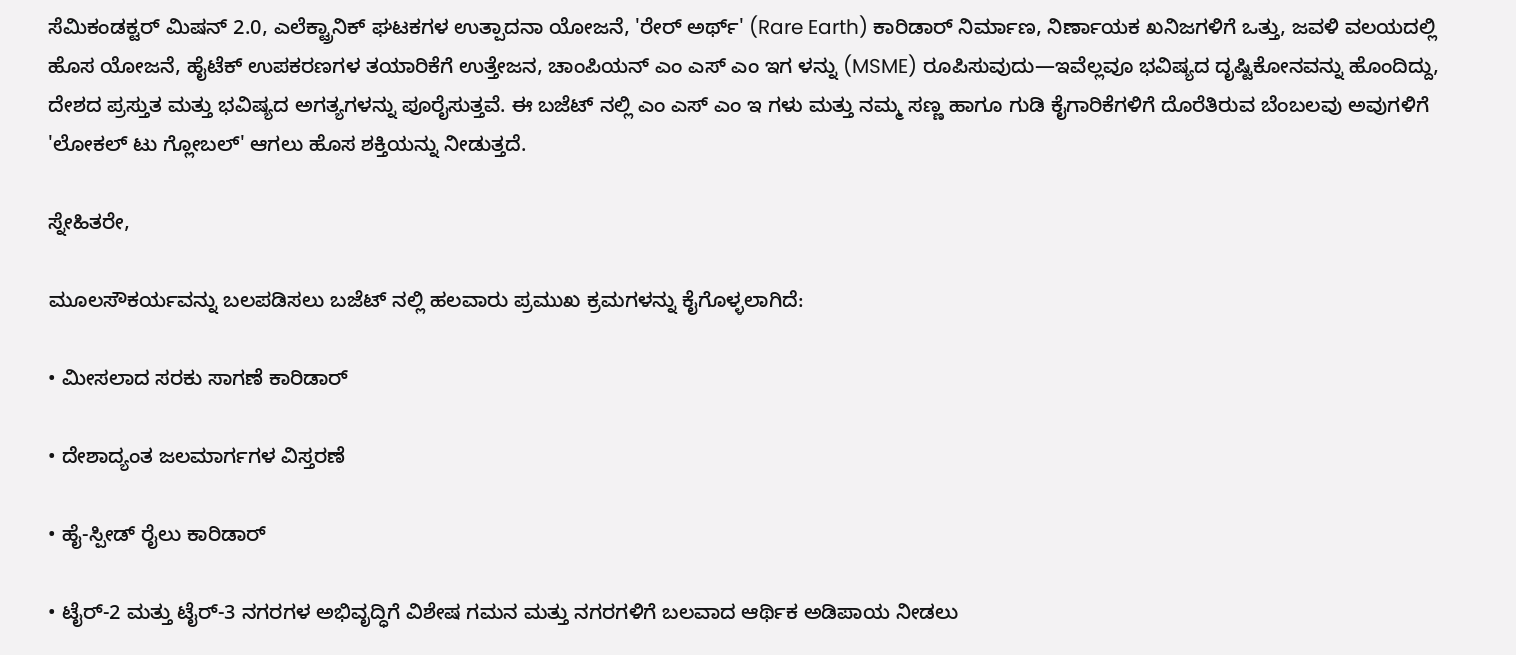ಸೆಮಿಕಂಡಕ್ಟರ್ ಮಿಷನ್ 2.0, ಎಲೆಕ್ಟ್ರಾನಿಕ್ ಘಟಕಗಳ ಉತ್ಪಾದನಾ ಯೋಜನೆ, 'ರೇರ್ ಅರ್ಥ್' (Rare Earth) ಕಾರಿಡಾರ್ ನಿರ್ಮಾಣ, ನಿರ್ಣಾಯಕ ಖನಿಜಗಳಿಗೆ ಒತ್ತು, ಜವಳಿ ವಲಯದಲ್ಲಿ ಹೊಸ ಯೋಜನೆ, ಹೈಟೆಕ್ ಉಪಕರಣಗಳ ತಯಾರಿಕೆಗೆ ಉತ್ತೇಜನ, ಚಾಂಪಿಯನ್ ಎಂ ಎಸ್‌ ಎಂ ಇಗ ಳನ್ನು (MSME) ರೂಪಿಸುವುದು—ಇವೆಲ್ಲವೂ ಭವಿಷ್ಯದ ದೃಷ್ಟಿಕೋನವನ್ನು ಹೊಂದಿದ್ದು, ದೇಶದ ಪ್ರಸ್ತುತ ಮತ್ತು ಭವಿಷ್ಯದ ಅಗತ್ಯಗಳನ್ನು ಪೂರೈಸುತ್ತವೆ. ಈ ಬಜೆಟ್‌ ನಲ್ಲಿ ಎಂ ಎಸ್‌ ಎಂ ಇ ಗಳು ಮತ್ತು ನಮ್ಮ ಸಣ್ಣ ಹಾಗೂ ಗುಡಿ ಕೈಗಾರಿಕೆಗಳಿಗೆ ದೊರೆತಿರುವ ಬೆಂಬಲವು ಅವುಗಳಿಗೆ 'ಲೋಕಲ್ ಟು ಗ್ಲೋಬಲ್' ಆಗಲು ಹೊಸ ಶಕ್ತಿಯನ್ನು ನೀಡುತ್ತದೆ.

ಸ್ನೇಹಿತರೇ,

ಮೂಲಸೌಕರ್ಯವನ್ನು ಬಲಪಡಿಸಲು ಬಜೆಟ್‌ ನಲ್ಲಿ ಹಲವಾರು ಪ್ರಮುಖ ಕ್ರಮಗಳನ್ನು ಕೈಗೊಳ್ಳಲಾಗಿದೆ:

• ಮೀಸಲಾದ ಸರಕು ಸಾಗಣೆ ಕಾರಿಡಾರ್

• ದೇಶಾದ್ಯಂತ ಜಲಮಾರ್ಗಗಳ ವಿಸ್ತರಣೆ

• ಹೈ-ಸ್ಪೀಡ್ ರೈಲು ಕಾರಿಡಾರ್

• ಟೈರ್-2 ಮತ್ತು ಟೈರ್-3 ನಗರಗಳ ಅಭಿವೃದ್ಧಿಗೆ ವಿಶೇಷ ಗಮನ ಮತ್ತು ನಗರಗಳಿಗೆ ಬಲವಾದ ಆರ್ಥಿಕ ಅಡಿಪಾಯ ನೀಡಲು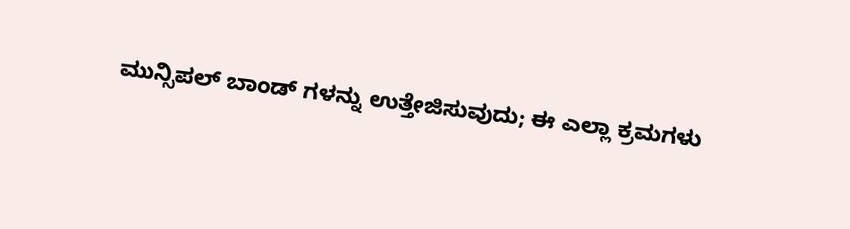ಮುನ್ಸಿಪಲ್ ಬಾಂಡ್‌ ಗಳನ್ನು ಉತ್ತೇಜಿಸುವುದು; ಈ ಎಲ್ಲಾ ಕ್ರಮಗಳು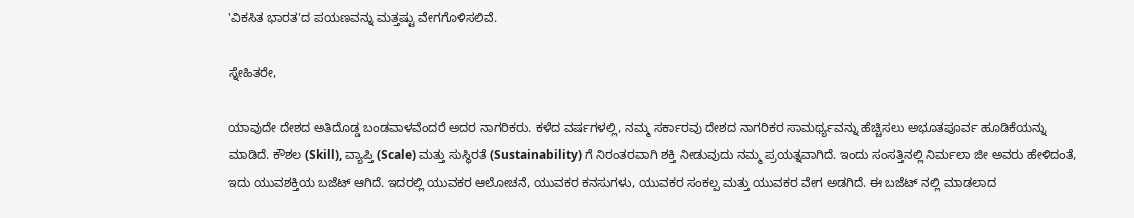'ವಿಕಸಿತ ಭಾರತ'ದ ಪಯಣವನ್ನು ಮತ್ತಷ್ಟು ವೇಗಗೊಳಿಸಲಿವೆ.

ಸ್ನೇಹಿತರೇ,

ಯಾವುದೇ ದೇಶದ ಅತಿದೊಡ್ಡ ಬಂಡವಾಳವೆಂದರೆ ಅದರ ನಾಗರಿಕರು. ಕಳೆದ ವರ್ಷಗಳಲ್ಲಿ, ನಮ್ಮ ಸರ್ಕಾರವು ದೇಶದ ನಾಗರಿಕರ ಸಾಮರ್ಥ್ಯವನ್ನು ಹೆಚ್ಚಿಸಲು ಅಭೂತಪೂರ್ವ ಹೂಡಿಕೆಯನ್ನು ಮಾಡಿದೆ. ಕೌಶಲ (Skill), ವ್ಯಾಪ್ತಿ (Scale) ಮತ್ತು ಸುಸ್ಥಿರತೆ (Sustainability) ಗೆ ನಿರಂತರವಾಗಿ ಶಕ್ತಿ ನೀಡುವುದು ನಮ್ಮ ಪ್ರಯತ್ನವಾಗಿದೆ. ಇಂದು ಸಂಸತ್ತಿನಲ್ಲಿ ನಿರ್ಮಲಾ ಜೀ ಅವರು ಹೇಳಿದಂತೆ, ಇದು ಯುವಶಕ್ತಿಯ ಬಜೆಟ್ ಆಗಿದೆ. ಇದರಲ್ಲಿ ಯುವಕರ ಆಲೋಚನೆ, ಯುವಕರ ಕನಸುಗಳು, ಯುವಕರ ಸಂಕಲ್ಪ ಮತ್ತು ಯುವಕರ ವೇಗ ಅಡಗಿದೆ. ಈ ಬಜೆಟ್‌ ನಲ್ಲಿ ಮಾಡಲಾದ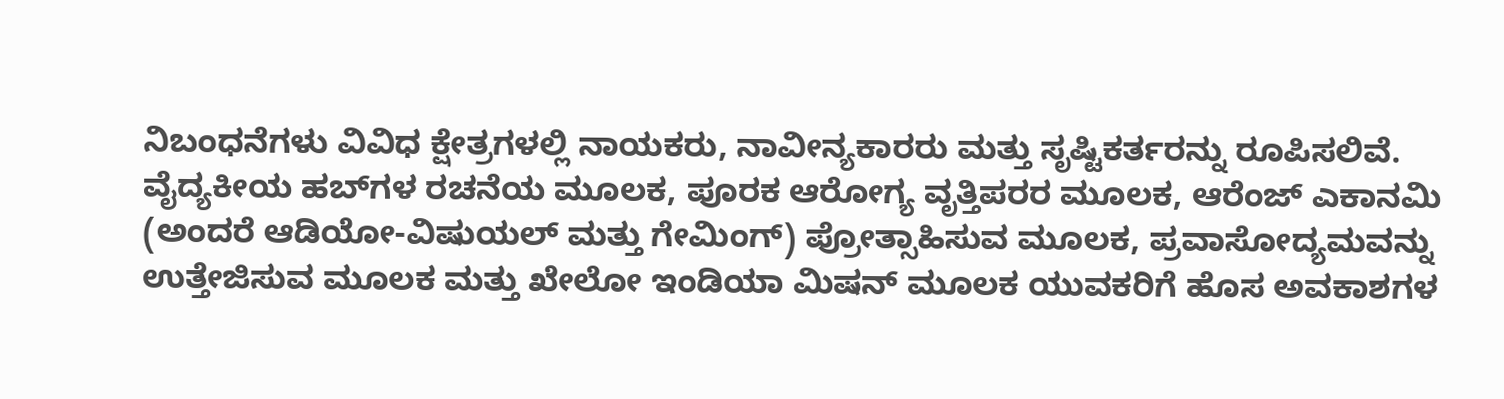ನಿಬಂಧನೆಗಳು ವಿವಿಧ ಕ್ಷೇತ್ರಗಳಲ್ಲಿ ನಾಯಕರು, ನಾವೀನ್ಯಕಾರರು ಮತ್ತು ಸೃಷ್ಟಿಕರ್ತರನ್ನು ರೂಪಿಸಲಿವೆ. ವೈದ್ಯಕೀಯ ಹಬ್‌ಗಳ ರಚನೆಯ ಮೂಲಕ, ಪೂರಕ ಆರೋಗ್ಯ ವೃತ್ತಿಪರರ ಮೂಲಕ, ಆರೆಂಜ್ ಎಕಾನಮಿ (ಅಂದರೆ ಆಡಿಯೋ-ವಿಷುಯಲ್ ಮತ್ತು ಗೇಮಿಂಗ್) ಪ್ರೋತ್ಸಾಹಿಸುವ ಮೂಲಕ, ಪ್ರವಾಸೋದ್ಯಮವನ್ನು ಉತ್ತೇಜಿಸುವ ಮೂಲಕ ಮತ್ತು ಖೇಲೋ ಇಂಡಿಯಾ ಮಿಷನ್ ಮೂಲಕ ಯುವಕರಿಗೆ ಹೊಸ ಅವಕಾಶಗಳ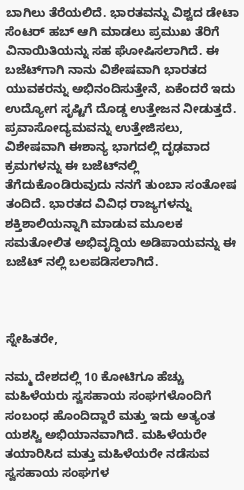ಬಾಗಿಲು ತೆರೆಯಲಿದೆ. ಭಾರತವನ್ನು ವಿಶ್ವದ ಡೇಟಾ ಸೆಂಟರ್ ಹಬ್ ಆಗಿ ಮಾಡಲು ಪ್ರಮುಖ ತೆರಿಗೆ ವಿನಾಯಿತಿಯನ್ನು ಸಹ ಘೋಷಿಸಲಾಗಿದೆ. ಈ ಬಜೆಟ್‌ಗಾಗಿ ನಾನು ವಿಶೇಷವಾಗಿ ಭಾರತದ ಯುವಕರನ್ನು ಅಭಿನಂದಿಸುತ್ತೇನೆ, ಏಕೆಂದರೆ ಇದು ಉದ್ಯೋಗ ಸೃಷ್ಟಿಗೆ ದೊಡ್ಡ ಉತ್ತೇಜನ ನೀಡುತ್ತದೆ. ಪ್ರವಾಸೋದ್ಯಮವನ್ನು ಉತ್ತೇಜಿಸಲು, ವಿಶೇಷವಾಗಿ ಈಶಾನ್ಯ ಭಾಗದಲ್ಲಿ ದೃಢವಾದ ಕ್ರಮಗಳನ್ನು ಈ ಬಜೆಟ್‌ನಲ್ಲಿ ತೆಗೆದುಕೊಂಡಿರುವುದು ನನಗೆ ತುಂಬಾ ಸಂತೋಷ ತಂದಿದೆ. ಭಾರತದ ವಿವಿಧ ರಾಜ್ಯಗಳನ್ನು ಶಕ್ತಿಶಾಲಿಯನ್ನಾಗಿ ಮಾಡುವ ಮೂಲಕ ಸಮತೋಲಿತ ಅಭಿವೃದ್ಧಿಯ ಅಡಿಪಾಯವನ್ನು ಈ ಬಜೆಟ್‌ ನಲ್ಲಿ ಬಲಪಡಿಸಲಾಗಿದೆ.



ಸ್ನೇಹಿತರೇ,

ನಮ್ಮ ದೇಶದಲ್ಲಿ 10 ಕೋಟಿಗೂ ಹೆಚ್ಚು ಮಹಿಳೆಯರು ಸ್ವಸಹಾಯ ಸಂಘಗಳೊಂದಿಗೆ  ಸಂಬಂಧ ಹೊಂದಿದ್ದಾರೆ ಮತ್ತು ಇದು ಅತ್ಯಂತ ಯಶಸ್ವಿ ಅಭಿಯಾನವಾಗಿದೆ. ಮಹಿಳೆಯರೇ ತಯಾರಿಸಿದ ಮತ್ತು ಮಹಿಳೆಯರೇ ನಡೆಸುವ ಸ್ವಸಹಾಯ ಸಂಘಗಳ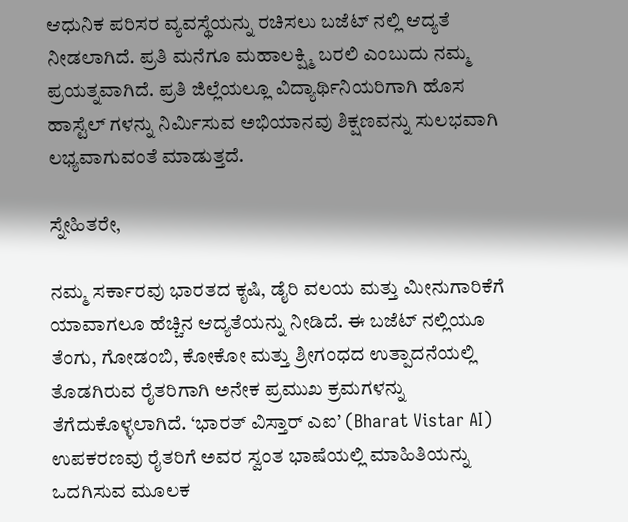ಆಧುನಿಕ ಪರಿಸರ ವ್ಯವಸ್ಥೆಯನ್ನು ರಚಿಸಲು ಬಜೆಟ್‌ ನಲ್ಲಿ ಆದ್ಯತೆ ನೀಡಲಾಗಿದೆ. ಪ್ರತಿ ಮನೆಗೂ ಮಹಾಲಕ್ಷ್ಮಿ ಬರಲಿ ಎಂಬುದು ನಮ್ಮ ಪ್ರಯತ್ನವಾಗಿದೆ. ಪ್ರತಿ ಜಿಲ್ಲೆಯಲ್ಲೂ ವಿದ್ಯಾರ್ಥಿನಿಯರಿಗಾಗಿ ಹೊಸ ಹಾಸ್ಟೆಲ್‌ ಗಳನ್ನು ನಿರ್ಮಿಸುವ ಅಭಿಯಾನವು ಶಿಕ್ಷಣವನ್ನು ಸುಲಭವಾಗಿ ಲಭ್ಯವಾಗುವಂತೆ ಮಾಡುತ್ತದೆ.

ಸ್ನೇಹಿತರೇ,

ನಮ್ಮ ಸರ್ಕಾರವು ಭಾರತದ ಕೃಷಿ, ಡೈರಿ ವಲಯ ಮತ್ತು ಮೀನುಗಾರಿಕೆಗೆ ಯಾವಾಗಲೂ ಹೆಚ್ಚಿನ ಆದ್ಯತೆಯನ್ನು ನೀಡಿದೆ. ಈ ಬಜೆಟ್‌ ನಲ್ಲಿಯೂ ತೆಂಗು, ಗೋಡಂಬಿ, ಕೋಕೋ ಮತ್ತು ಶ್ರೀಗಂಧದ ಉತ್ಪಾದನೆಯಲ್ಲಿ ತೊಡಗಿರುವ ರೈತರಿಗಾಗಿ ಅನೇಕ ಪ್ರಮುಖ ಕ್ರಮಗಳನ್ನು ತೆಗೆದುಕೊಳ್ಳಲಾಗಿದೆ. ‘ಭಾರತ್ ವಿಸ್ತಾರ್ ಎಐ’ (Bharat Vistar AI) ಉಪಕರಣವು ರೈತರಿಗೆ ಅವರ ಸ್ವಂತ ಭಾಷೆಯಲ್ಲಿ ಮಾಹಿತಿಯನ್ನು ಒದಗಿಸುವ ಮೂಲಕ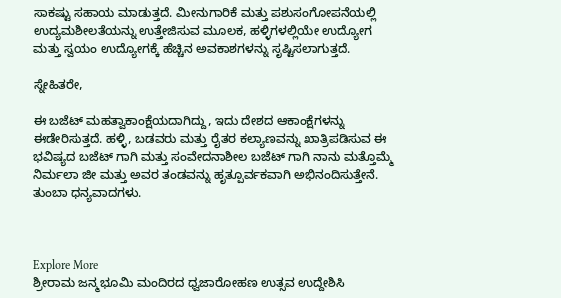ಸಾಕಷ್ಟು ಸಹಾಯ ಮಾಡುತ್ತದೆ. ಮೀನುಗಾರಿಕೆ ಮತ್ತು ಪಶುಸಂಗೋಪನೆಯಲ್ಲಿ ಉದ್ಯಮಶೀಲತೆಯನ್ನು ಉತ್ತೇಜಿಸುವ ಮೂಲಕ, ಹಳ್ಳಿಗಳಲ್ಲಿಯೇ ಉದ್ಯೋಗ ಮತ್ತು ಸ್ವಯಂ ಉದ್ಯೋಗಕ್ಕೆ ಹೆಚ್ಚಿನ ಅವಕಾಶಗಳನ್ನು ಸೃಷ್ಟಿಸಲಾಗುತ್ತದೆ.

ಸ್ನೇಹಿತರೇ,

ಈ ಬಜೆಟ್ ಮಹತ್ವಾಕಾಂಕ್ಷೆಯದಾಗಿದ್ದು, ಇದು ದೇಶದ ಆಕಾಂಕ್ಷೆಗಳನ್ನು ಈಡೇರಿಸುತ್ತದೆ. ಹಳ್ಳಿ, ಬಡವರು ಮತ್ತು ರೈತರ ಕಲ್ಯಾಣವನ್ನು ಖಾತ್ರಿಪಡಿಸುವ ಈ ಭವಿಷ್ಯದ ಬಜೆಟ್‌ ಗಾಗಿ ಮತ್ತು ಸಂವೇದನಾಶೀಲ ಬಜೆಟ್‌ ಗಾಗಿ ನಾನು ಮತ್ತೊಮ್ಮೆ ನಿರ್ಮಲಾ ಜೀ ಮತ್ತು ಅವರ ತಂಡವನ್ನು ಹೃತ್ಪೂರ್ವಕವಾಗಿ ಅಭಿನಂದಿಸುತ್ತೇನೆ. ತುಂಬಾ ಧನ್ಯವಾದಗಳು.



Explore More
ಶ್ರೀರಾಮ ಜನ್ಮಭೂಮಿ ಮಂದಿರದ ಧ್ವಜಾರೋಹಣ ಉತ್ಸವ ಉದ್ದೇಶಿಸಿ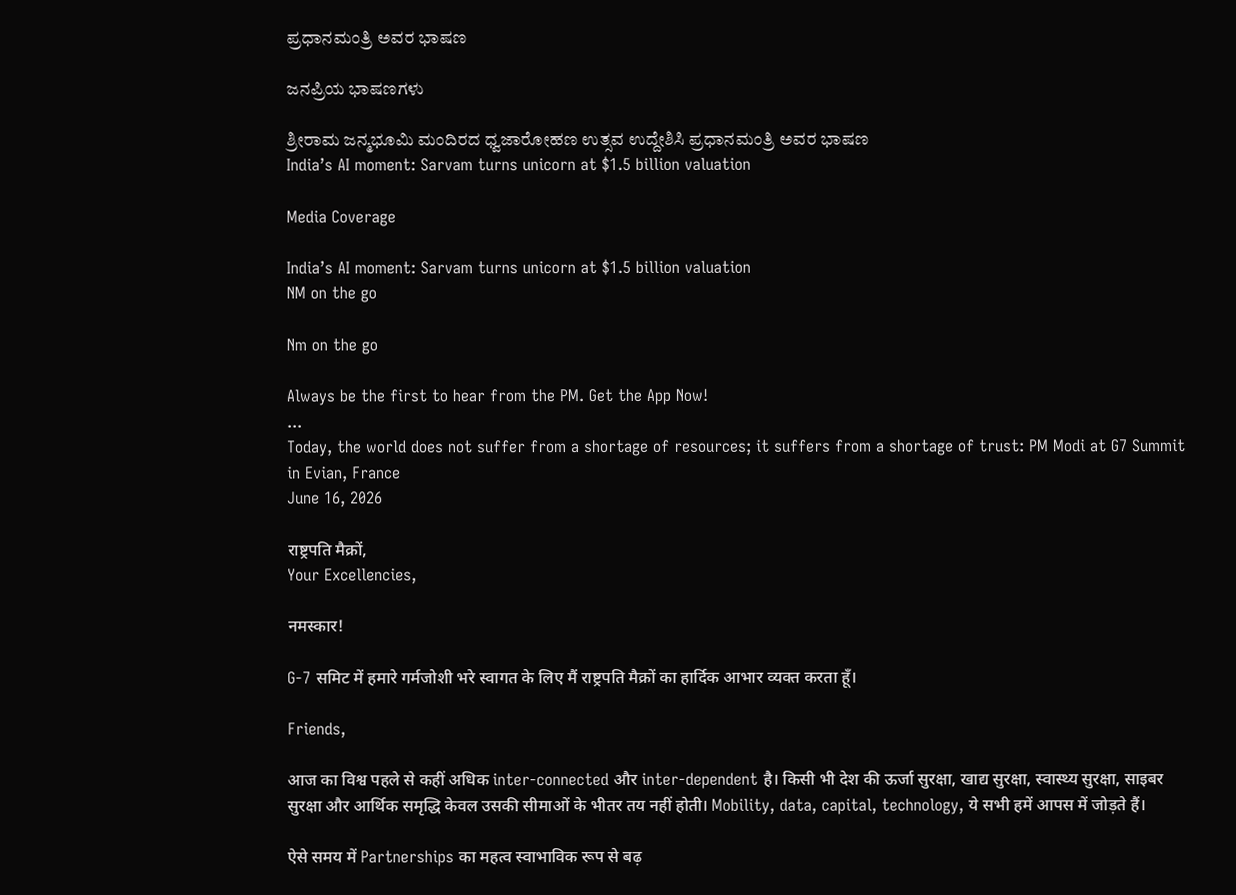ಪ್ರಧಾನಮಂತ್ರಿ ಅವರ ಭಾಷಣ

ಜನಪ್ರಿಯ ಭಾಷಣಗಳು

ಶ್ರೀರಾಮ ಜನ್ಮಭೂಮಿ ಮಂದಿರದ ಧ್ವಜಾರೋಹಣ ಉತ್ಸವ ಉದ್ದೇಶಿಸಿ ಪ್ರಧಾನಮಂತ್ರಿ ಅವರ ಭಾಷಣ
India’s AI moment: Sarvam turns unicorn at $1.5 billion valuation

Media Coverage

India’s AI moment: Sarvam turns unicorn at $1.5 billion valuation
NM on the go

Nm on the go

Always be the first to hear from the PM. Get the App Now!
...
Today, the world does not suffer from a shortage of resources; it suffers from a shortage of trust: PM Modi at G7 Summit in Evian, France
June 16, 2026

राष्ट्रपति मैक्रों,
Your Excellencies,

नमस्कार!

G-7 समिट में हमारे गर्मजोशी भरे स्वागत के लिए मैं राष्ट्रपति मैक्रों का हार्दिक आभार व्यक्त करता हूँ।

Friends,

आज का विश्व पहले से कहीं अधिक inter-connected और inter-dependent है। किसी भी देश की ऊर्जा सुरक्षा, खाद्य सुरक्षा, स्वास्थ्य सुरक्षा, साइबर सुरक्षा और आर्थिक समृद्धि केवल उसकी सीमाओं के भीतर तय नहीं होती। Mobility, data, capital, technology, ये सभी हमें आपस में जोड़ते हैं।

ऐसे समय में Partnerships का महत्व स्वाभाविक रूप से बढ़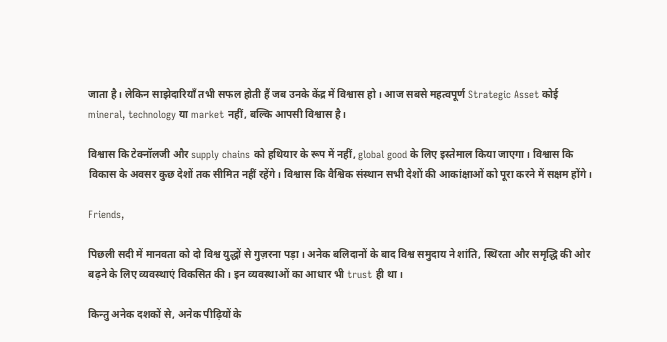जाता है। लेकिन साझेदारियाँ तभी सफल होती हैं जब उनके केंद्र में विश्वास हो। आज सबसे महत्वपूर्ण Strategic Asset कोई mineral, technology या market नहीं, बल्कि आपसी विश्वास है।

विश्वास कि टेक्नॉलजी और supply chains को हथियार के रूप में नहीं, global good के लिए इस्तेमाल किया जाएगा। विश्वास कि विकास के अवसर कुछ देशों तक सीमित नहीं रहेंगे। विश्वास कि वैश्विक संस्थान सभी देशों की आकांक्षाओं को पूरा करने में सक्षम होंगे।

Friends,

पिछली सदी में मानवता को दो विश्व युद्धों से गुज़रना पड़ा। अनेक बलिदानों के बाद विश्व समुदाय ने शांति, स्थिरता और समृद्धि की ओर बढ़ने के लिए व्यवस्थाएं विकसित की। इन व्यवस्थाओं का आधार भी trust ही था।

किन्तु अनेक दशकों से, अनेक पीढ़ियों के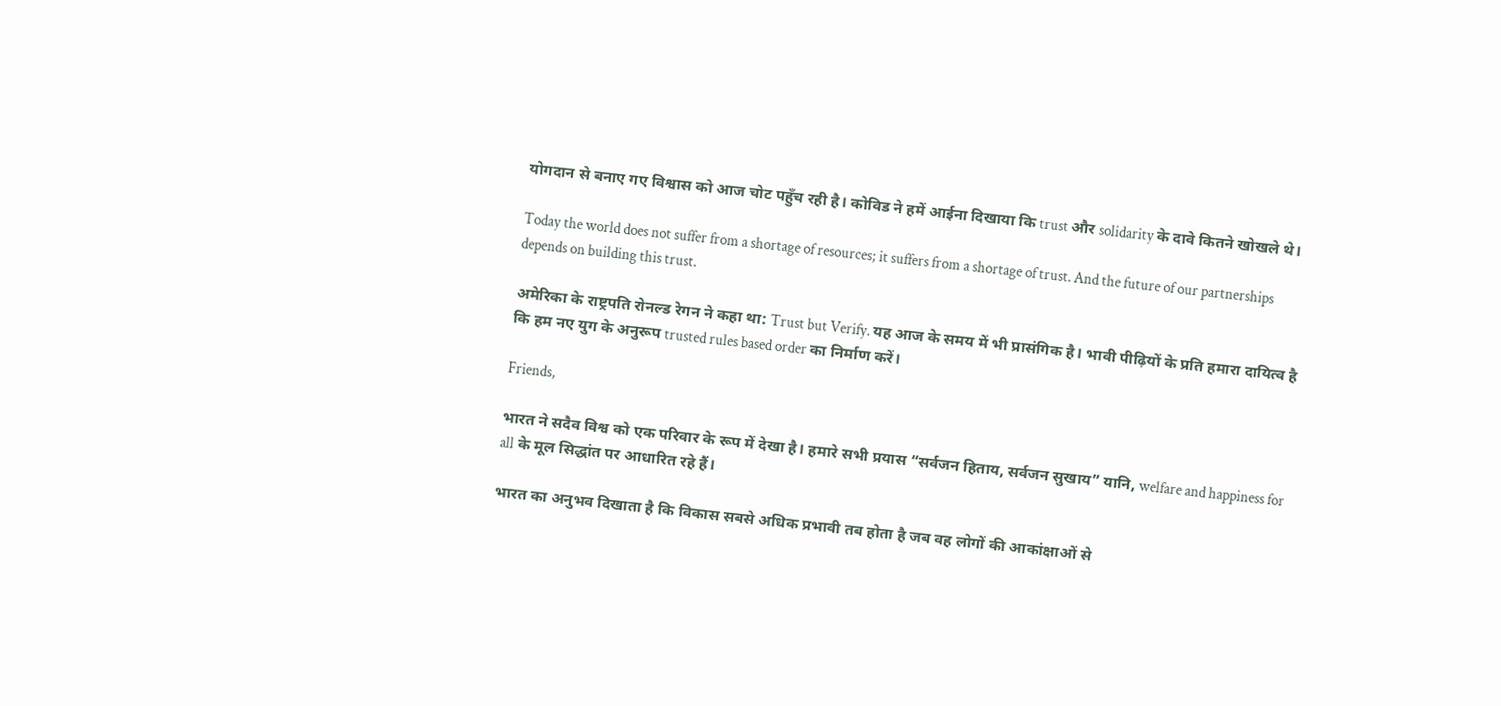योगदान से बनाए गए विश्वास को आज चोट पहुँच रही है। कोविड ने हमें आईना दिखाया कि trust और solidarity के दावे कितने खोखले थे।

Today the world does not suffer from a shortage of resources; it suffers from a shortage of trust. And the future of our partnerships depends on building this trust.

अमेरिका के राष्ट्रपति रोनल्ड रेगन ने कहा था: Trust but Verify. यह आज के समय में भी प्रासंगिक है। भावी पीढ़ियों के प्रति हमारा दायित्व है कि हम नए युग के अनुरूप trusted rules based order का निर्माण करें।

Friends,

भारत ने सदैव विश्व को एक परिवार के रूप में देखा है। हमारे सभी प्रयास “सर्वजन हिताय, सर्वजन सुखाय” यानि, welfare and happiness for all के मूल सिद्धांत पर आधारित रहे हैं।

भारत का अनुभव दिखाता है कि विकास सबसे अधिक प्रभावी तब होता है जब वह लोगों की आकांक्षाओं से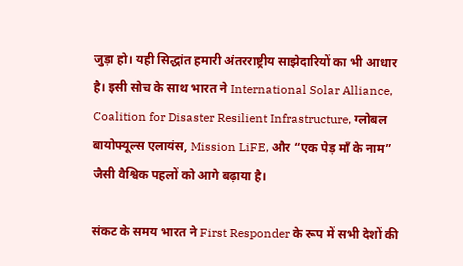जुड़ा हो। यही सिद्धांत हमारी अंतरराष्ट्रीय साझेदारियों का भी आधार है। इसी सोच के साथ भारत ने International Solar Alliance, Coalition for Disaster Resilient Infrastructure, ग्लोबल बायोफ्यूल्स एलायंस, Mission LiFE, और “एक पेड़ माँ के नाम” जैसी वैश्विक पहलों को आगे बढ़ाया है।

संकट के समय भारत ने First Responder के रूप में सभी देशों की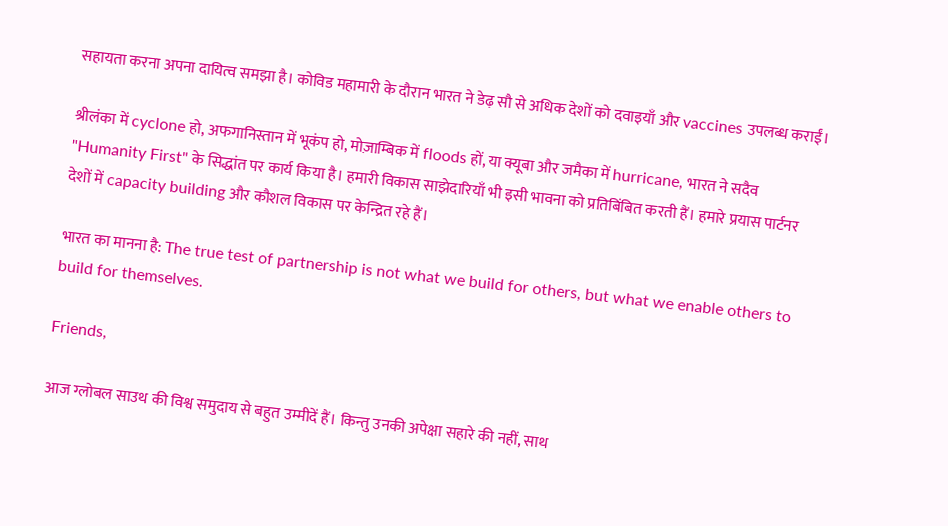सहायता करना अपना दायित्व समझा है। कोविड महामारी के दौरान भारत ने डेढ़ सौ से अधिक देशों को दवाइयाँ और vaccines उपलब्ध कराईं।

श्रीलंका में cyclone हो, अफगानिस्तान में भूकंप हो, मोज़ाम्बिक में floods हों, या क्यूबा और जमैका में hurricane, भारत ने सदैव "Humanity First" के सिद्धांत पर कार्य किया है। हमारी विकास साझेदारियाँ भी इसी भावना को प्रतिबिंबित करती हैं। हमारे प्रयास पार्टनर देशों में capacity building और कौशल विकास पर केन्द्रित रहे हैं।

भारत का मानना है: The true test of partnership is not what we build for others, but what we enable others to build for themselves.

Friends,

आज ग्लोबल साउथ की विश्व समुदाय से बहुत उम्मीदें हैं। किन्तु उनकी अपेक्षा सहारे की नहीं, साथ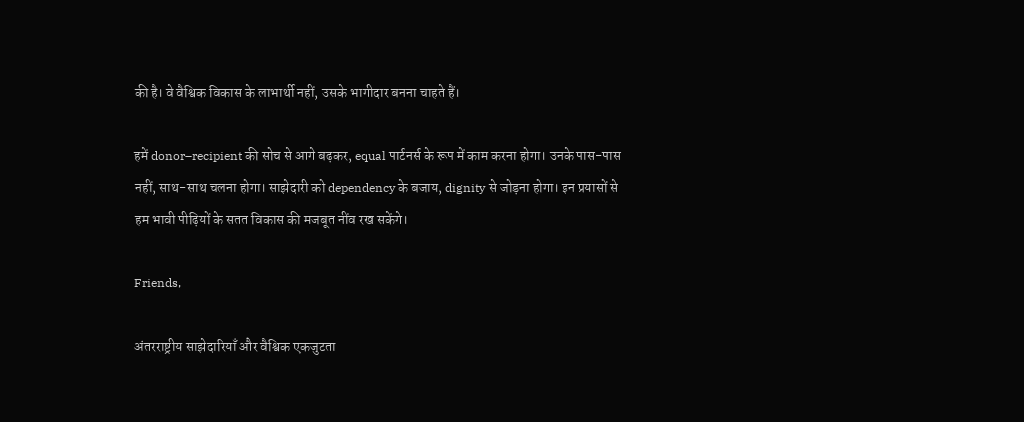की है। वे वैश्विक विकास के लाभार्थी नहीं, उसके भागीदार बनना चाहते हैं।

हमें donor–recipient की सोच से आगे बढ़कर, equal पार्टनर्स के रूप में काम करना होगा। उनके पास-पास नहीं, साथ-साथ चलना होगा। साझेदारी को dependency के बजाय, dignity से जोड़ना होगा। इन प्रयासों से हम भावी पीढ़ियों के सतत विकास की मजबूत नींव रख सकेंगे।

Friends,

अंतरराष्ट्रीय साझेदारियाँ और वैश्विक एकजुटता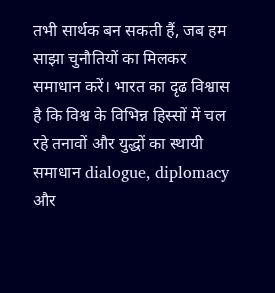तभी सार्थक बन सकती हैं, जब हम साझा चुनौतियों का मिलकर समाधान करें। भारत का दृढ विश्वास है कि विश्व के विभिन्न हिस्सों में चल रहे तनावों और युद्धों का स्थायी समाधान dialogue, diplomacy और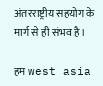अंतरराष्ट्रीय सहयोग के मार्ग से ही संभव है।

हम west asia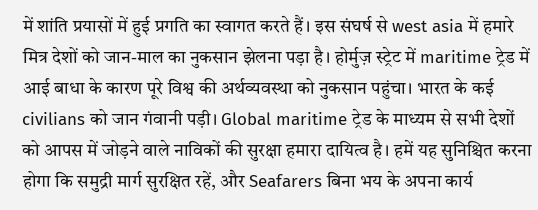में शांति प्रयासों में हुई प्रगति का स्वागत करते हैं। इस संघर्ष से west asia में हमारे मित्र देशों को जान-माल का नुकसान झेलना पड़ा है। होर्मुज़ स्ट्रेट में maritime ट्रेड में आई बाधा के कारण पूरे विश्व की अर्थव्यवस्था को नुकसान पहुंचा। भारत के कई civilians को जान गंवानी पड़ी। Global maritime ट्रेड के माध्यम से सभी देशों को आपस में जोड़ने वाले नाविकों की सुरक्षा हमारा दायित्व है। हमें यह सुनिश्चित करना होगा कि समुद्री मार्ग सुरक्षित रहें, और Seafarers बिना भय के अपना कार्य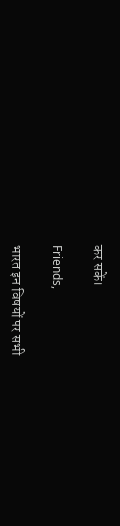कर सकें।

Friends,

भारत इन विषयों पर सभी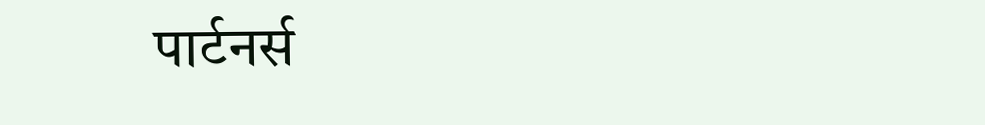पार्टनर्स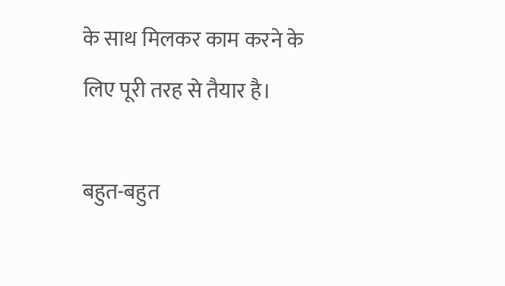के साथ मिलकर काम करने के लिए पूरी तरह से तैयार है।

बहुत-बहुत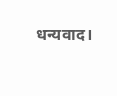धन्यवाद।